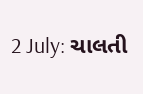2 July: ચાલતી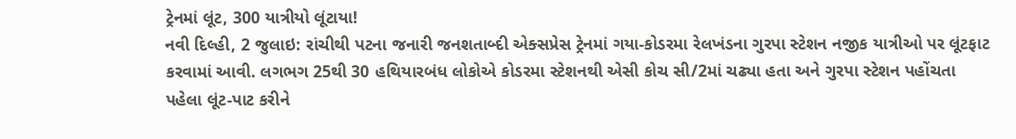ટ્રેનમાં લૂંટ, 300 યાત્રીયો લૂંટાયા!
નવી દિલ્હી, 2 જુલાઇ: રાંચીથી પટના જનારી જનશતાબ્દી એક્સપ્રેસ ટ્રેનમાં ગયા-કોડરમા રેલખંડના ગુરપા સ્ટેશન નજીક યાત્રીઓ પર લૂંટફાટ કરવામાં આવી. લગભગ 25થી 30 હથિયારબંધ લોકોએ કોડરમા સ્ટેશનથી એસી કોચ સી/2માં ચઢ્યા હતા અને ગુરપા સ્ટેશન પહોંચતા પહેલા લૂંટ-પાટ કરીને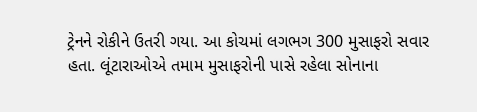ટ્રેનને રોકીને ઉતરી ગયા. આ કોચમાં લગભગ 300 મુસાફરો સવાર હતા. લૂંટારાઓએ તમામ મુસાફરોની પાસે રહેલા સોનાના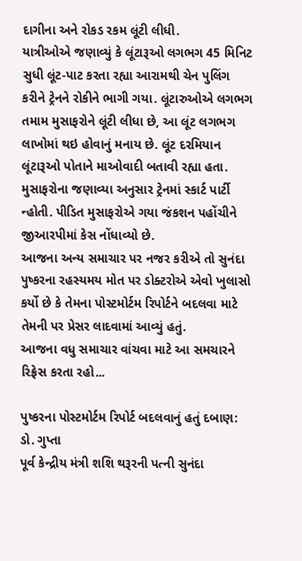દાગીના અને રોકડ રકમ લૂંટી લીધી.
યાત્રીઓએ જણાવ્યું કે લૂંટારૂઓ લગભગ 45 મિનિટ સુધી લૂંટ-પાટ કરતા રહ્યા આરામથી ચેન પુલિંગ કરીને ટ્રેનને રોકીને ભાગી ગયા. લૂંટારુઓએ લગભગ તમામ મુસાફરોને લૂંટી લીધા છે, આ લૂંટ લગભગ લાખોમાં થઇ હોવાનું મનાય છે. લૂંટ દરમિયાન લૂંટારૂઓ પોતાને માઓવાદી બતાવી રહ્યા હતા. મુસાફરોના જણાવ્યા અનુસાર ટ્રેનમાં સ્કાર્ટ પાર્ટી ન્હોતી. પીડિત મુસાફરોએ ગયા જંકશન પહોંચીને જીઆરપીમાં કેસ નોંધાવ્યો છે.
આજના અન્ય સમાચાર પર નજર કરીએ તો સુનંદા પુષ્કરના રહસ્યમય મોત પર ડોક્ટરોએ એવો ખુલાસો કર્યો છે કે તેમના પોસ્ટમોર્ટમ રિપોર્ટને બદલવા માટે તેમની પર પ્રેસર લાદવામાં આવ્યું હતું.
આજના વધુ સમાચાર વાંચવા માટે આ સમચારને રિફ્રેસ કરતા રહો...

પુષ્કરના પોસ્ટમોર્ટમ રિપોર્ટ બદલવાનું હતું દબાણ: ડો. ગુપ્તા
પૂર્વ કેન્દ્રીય મંત્રી શશિ થરૂરની પત્ની સુનંદા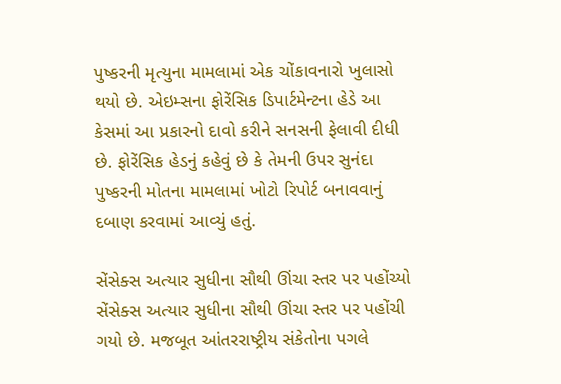પુષ્કરની મૃત્યુના મામલામાં એક ચોંકાવનારો ખુલાસો થયો છે. એઇમ્સના ફોરેંસિક ડિપાર્ટમેન્ટના હેડે આ કેસમાં આ પ્રકારનો દાવો કરીને સનસની ફેલાવી દીધી છે. ફોરેંસિક હેડનું કહેવું છે કે તેમની ઉપર સુનંદા પુષ્કરની મોતના મામલામાં ખોટો રિપોર્ટ બનાવવાનું દબાણ કરવામાં આવ્યું હતું.

સેંસેક્સ અત્યાર સુધીના સૌથી ઊંચા સ્તર પર પહોંચ્યો
સેંસેક્સ અત્યાર સુધીના સૌથી ઊંચા સ્તર પર પહોંચી ગયો છે. મજબૂત આંતરરાષ્ટ્રીય સંકેતોના પગલે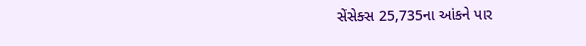સેંસેક્સ 25,735ના આંકને પાર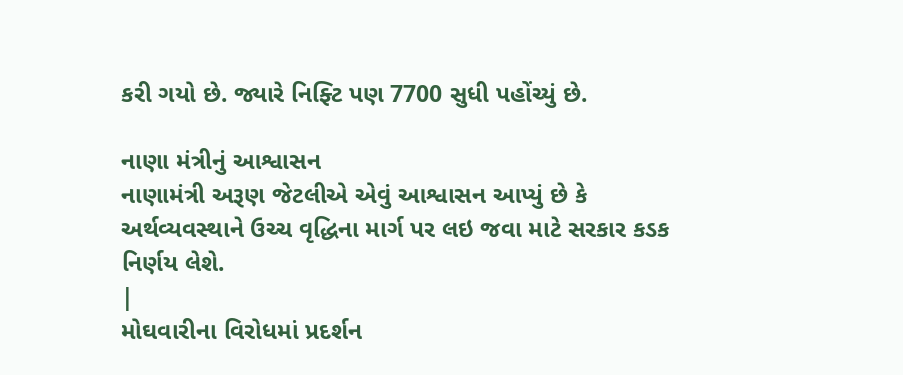કરી ગયો છે. જ્યારે નિફ્ટિ પણ 7700 સુધી પહોંચ્યું છે.

નાણા મંત્રીનું આશ્વાસન
નાણામંત્રી અરૂણ જેટલીએ એવું આશ્વાસન આપ્યું છે કે અર્થવ્યવસ્થાને ઉચ્ચ વૃદ્ધિના માર્ગ પર લઇ જવા માટે સરકાર કડક નિર્ણય લેશે.
|
મોઘવારીના વિરોધમાં પ્રદર્શન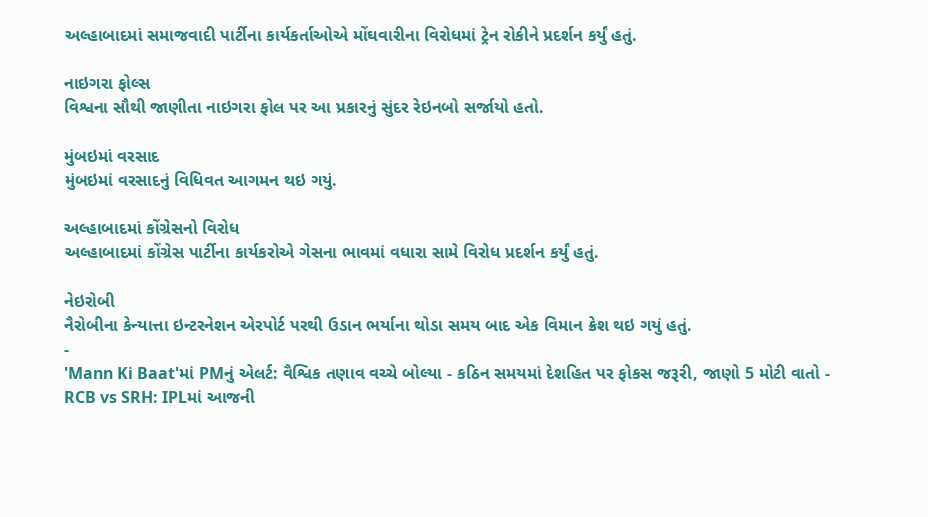અલ્હાબાદમાં સમાજવાદી પાર્ટીના કાર્યકર્તાઓએ મોંઘવારીના વિરોધમાં ટ્રેન રોકીને પ્રદર્શન કર્યું હતું.

નાઇગરા ફોલ્સ
વિશ્વના સૌથી જાણીતા નાઇગરા ફોલ પર આ પ્રકારનું સુંદર રેઇનબો સર્જાયો હતો.

મુંબઇમાં વરસાદ
મુંબઇમાં વરસાદનું વિધિવત આગમન થઇ ગયું.

અલ્હાબાદમાં કોંગ્રેસનો વિરોધ
અલ્હાબાદમાં કોંગ્રેસ પાર્ટીના કાર્યકરોએ ગેસના ભાવમાં વધારા સામે વિરોધ પ્રદર્શન કર્યું હતું.

નેઇરોબી
નૈરોબીના કેન્યાત્તા ઇન્ટરનેશન એરપોર્ટ પરથી ઉડાન ભર્યાના થોડા સમય બાદ એક વિમાન ક્રેશ થઇ ગયું હતું.
-
'Mann Ki Baat'માં PMનું એલર્ટ: વૈશ્વિક તણાવ વચ્ચે બોલ્યા - કઠિન સમયમાં દેશહિત પર ફોકસ જરૂરી, જાણો 5 મોટી વાતો -
RCB vs SRH: IPLમાં આજની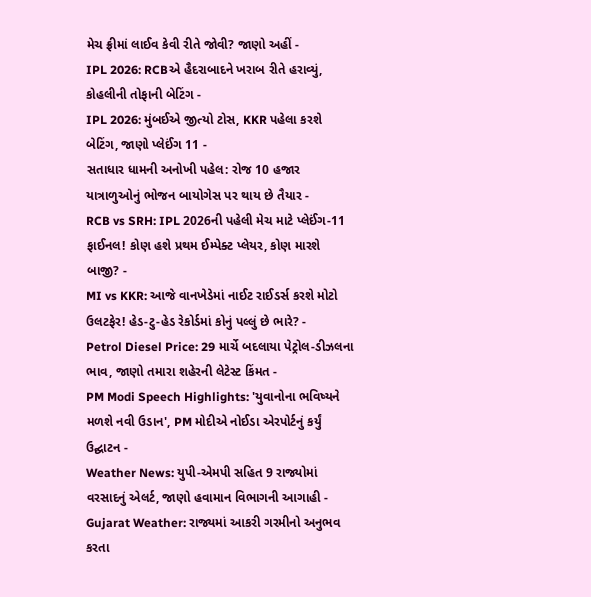મેચ ફ્રીમાં લાઈવ કેવી રીતે જોવી? જાણો અહીં -
IPL 2026: RCBએ હૈદરાબાદને ખરાબ રીતે હરાવ્યું, કોહલીની તોફાની બેટિંગ -
IPL 2026: મુંબઈએ જીત્યો ટોસ, KKR પહેલા કરશે બેટિંગ, જાણો પ્લેઈંગ 11 -
સતાધાર ધામની અનોખી પહેલ: રોજ 10 હજાર યાત્રાળુઓનું ભોજન બાયોગેસ પર થાય છે તૈયાર -
RCB vs SRH: IPL 2026ની પહેલી મેચ માટે પ્લેઈંગ-11 ફાઈનલ! કોણ હશે પ્રથમ ઈમ્પેક્ટ પ્લેયર, કોણ મારશે બાજી? -
MI vs KKR: આજે વાનખેડેમાં નાઈટ રાઈડર્સ કરશે મોટો ઉલટફેર! હેડ-ટુ-હેડ રેકોર્ડમાં કોનું પલ્લું છે ભારે? -
Petrol Diesel Price: 29 માર્ચે બદલાયા પેટ્રોલ-ડીઝલના ભાવ, જાણો તમારા શહેરની લેટેસ્ટ કિંમત -
PM Modi Speech Highlights: 'યુવાનોના ભવિષ્યને મળશે નવી ઉડાન', PM મોદીએ નોઈડા એરપોર્ટનું કર્યું ઉદ્ઘાટન -
Weather News: યુપી-એમપી સહિત 9 રાજ્યોમાં વરસાદનું એલર્ટ, જાણો હવામાન વિભાગની આગાહી -
Gujarat Weather: રાજ્યમાં આકરી ગરમીનો અનુભવ કરતા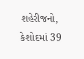શહેરીજનો, કેશોદમાં 39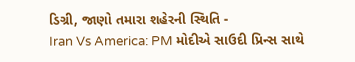ડિગ્રી, જાણો તમારા શહેરની સ્થિતિ -
Iran Vs America: PM મોદીએ સાઉદી પ્રિન્સ સાથે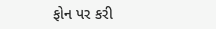ફોન પર કરી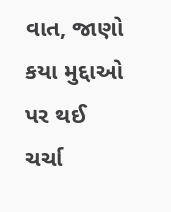વાત, જાણો કયા મુદ્દાઓ પર થઈ ચર્ચા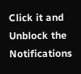Click it and Unblock the Notifications